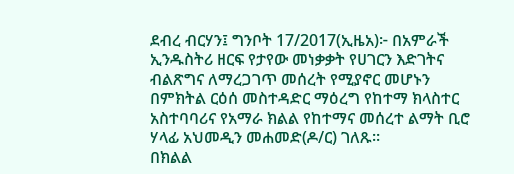ደብረ ብርሃን፤ ግንቦት 17/2017(ኢዜአ)፦ በአምራች ኢንዱስትሪ ዘርፍ የታየው መነቃቃት የሀገርን እድገትና ብልጽግና ለማረጋገጥ መሰረት የሚያኖር መሆኑን በምክትል ርዕሰ መስተዳድር ማዕረግ የከተማ ክላስተር አስተባባሪና የአማራ ክልል የከተማና መሰረተ ልማት ቢሮ ሃላፊ አህመዲን መሐመድ(ዶ/ር) ገለጹ።
በክልል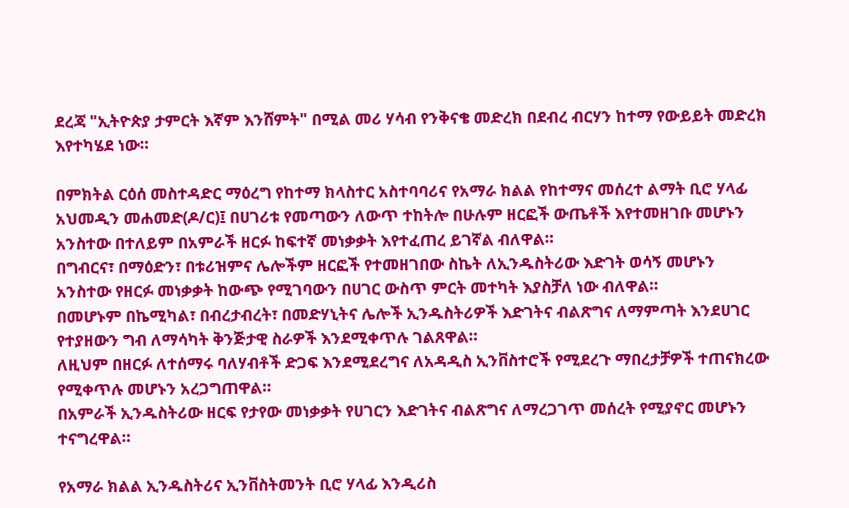ደረጃ "ኢትዮጵያ ታምርት እኛም እንሸምት" በሚል መሪ ሃሳብ የንቅናቄ መድረክ በደብረ ብርሃን ከተማ የውይይት መድረክ እየተካሄደ ነው።

በምክትል ርዕሰ መስተዳድር ማዕረግ የከተማ ክላስተር አስተባባሪና የአማራ ክልል የከተማና መሰረተ ልማት ቢሮ ሃላፊ አህመዲን መሐመድ(ዶ/ር)፤ በሀገሪቱ የመጣውን ለውጥ ተከትሎ በሁሉም ዘርፎች ውጤቶች እየተመዘገቡ መሆኑን አንስተው በተለይም በአምራች ዘርፉ ከፍተኛ መነቃቃት እየተፈጠረ ይገኛል ብለዋል።
በግብርና፣ በማዕድን፣ በቱሪዝምና ሌሎችም ዘርፎች የተመዘገበው ስኬት ለኢንዱስትሪው እድገት ወሳኝ መሆኑን አንስተው የዘርፉ መነቃቃት ከውጭ የሚገባውን በሀገር ውስጥ ምርት መተካት እያስቻለ ነው ብለዋል።
በመሆኑም በኬሚካል፣ በብረታብረት፣ በመድሃኒትና ሌሎች ኢንዱስትሪዎች እድገትና ብልጽግና ለማምጣት እንደሀገር የተያዘውን ግብ ለማሳካት ቅንጅታዊ ስራዎች እንደሚቀጥሉ ገልጸዋል።
ለዚህም በዘርፉ ለተሰማሩ ባለሃብቶች ድጋፍ እንደሚደረግና ለአዳዲስ ኢንቨስተሮች የሚደረጉ ማበረታቻዎች ተጠናክረው የሚቀጥሉ መሆኑን አረጋግጠዋል።
በአምራች ኢንዱስትሪው ዘርፍ የታየው መነቃቃት የሀገርን እድገትና ብልጽግና ለማረጋገጥ መሰረት የሚያኖር መሆኑን ተናግረዋል።

የአማራ ክልል ኢንዱስትሪና ኢንቨስትመንት ቢሮ ሃላፊ እንዲሪስ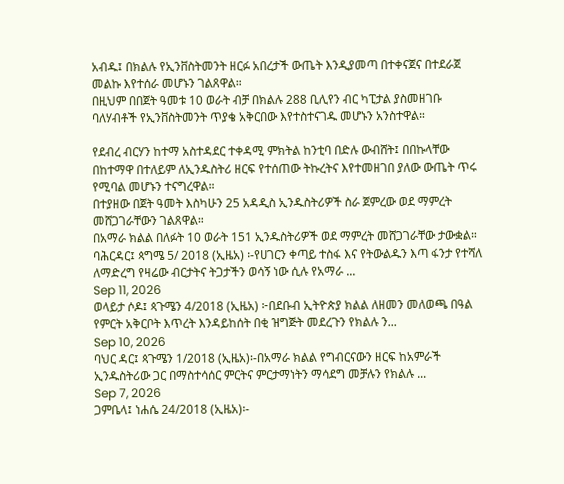አብዱ፤ በክልሉ የኢንቨስትመንት ዘርፉ አበረታች ውጤት እንዲያመጣ በተቀናጀና በተደራጀ መልኩ እየተሰራ መሆኑን ገልጸዋል።
በዚህም በበጀት ዓመቱ 10 ወራት ብቻ በክልሉ 288 ቢሊየን ብር ካፒታል ያስመዘገቡ ባለሃብቶች የኢንቨስትመንት ጥያቄ አቅርበው እየተስተናገዱ መሆኑን አንስተዋል።

የደብረ ብርሃን ከተማ አስተዳደር ተቀዳሚ ምክትል ከንቲባ በድሉ ውብሸት፤ በበኩላቸው በከተማዋ በተለይም ለኢንዱስትሪ ዘርፍ የተሰጠው ትኩረትና እየተመዘገበ ያለው ውጤት ጥሩ የሚባል መሆኑን ተናግረዋል።
በተያዘው በጀት ዓመት እስካሁን 25 አዳዲስ ኢንዱስትሪዎች ስራ ጀምረው ወደ ማምረት መሸጋገራቸውን ገልጸዋል።
በአማራ ክልል በለፉት 10 ወራት 151 ኢንዱስትሪዎች ወደ ማምረት መሸጋገራቸው ታውቋል።
ባሕርዳር፤ ጳግሜ 5/ 2018 (ኢዜአ) ፡-የሀገርን ቀጣይ ተስፋ እና የትውልዱን እጣ ፋንታ የተሻለ ለማድረግ የዛሬው ብርታትና ትጋታችን ወሳኝ ነው ሲሉ የአማራ ...
Sep 11, 2026
ወላይታ ሶዶ፤ ጳጉሜን 4/2018 (ኢዜአ) ፦በደቡብ ኢትዮጵያ ክልል ለዘመን መለወጫ በዓል የምርት አቅርቦት እጥረት እንዳይከሰት በቂ ዝግጅት መደረጉን የክልሉ ን...
Sep 10, 2026
ባህር ዳር፤ ጳጉሜን 1/2018 (ኢዜአ)፡-በአማራ ክልል የግብርናውን ዘርፍ ከአምራች ኢንዱስትሪው ጋር በማስተሳሰር ምርትና ምርታማነትን ማሳደግ መቻሉን የክልሉ ...
Sep 7, 2026
ጋምቤላ፤ ነሐሴ 24/2018 (ኢዜአ)፡-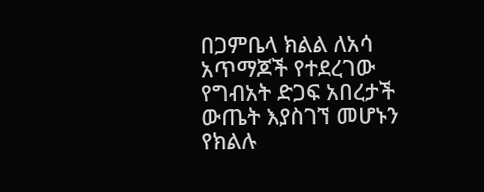በጋምቤላ ክልል ለአሳ አጥማጆች የተደረገው የግብአት ድጋፍ አበረታች ውጤት እያስገኘ መሆኑን የክልሉ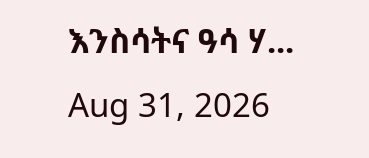እንስሳትና ዓሳ ሃ...
Aug 31, 2026